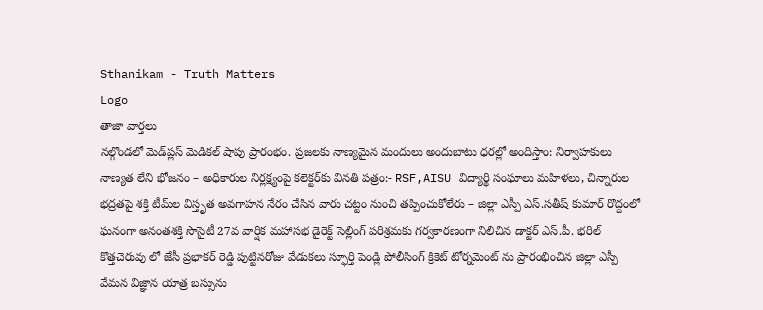Sthanikam - Truth Matters
Logo
తాజా వార్తలు
నల్గొండలో మెడ్‌ప్లస్ మెడికల్ షాపు ప్రారంభం. ప్రజలకు నాణ్యమైన మందులు అందుబాటు ధరల్లో అందిస్తాం: నిర్వాహకులు నాణ్యత లేని భోజనం – అధికారుల నిర్లక్ష్యంపై కలెక్టర్‌కు వినతి పత్రం:- RSF,AISU విద్యార్థి సంఘాలు మహిళలు, చిన్నారుల భద్రతపై శక్తి టీమ్‌ల విస్తృత అవగాహన నేరం చేసిన వారు చట్టం నుంచి తప్పించుకోలేరు – జిల్లా ఎస్పీ ఎస్.సతీష్ కుమార్ రొద్దంలో ఘనంగా అనంతశక్తి సొసైటీ 27వ వార్షిక మహాసభ డైరెక్ట్ సెల్లింగ్ పరిశ్రమకు గర్వకారణంగా నిలిచిన డాక్టర్ ఎస్.పీ. భరిల్ కొత్తచెరువు లో జేసీ ప్రభాకర్ రెడ్డి పుట్టినరోజు వేడుకలు స్ఫూర్తి పెండ్లి పోలీసింగ్ క్రికెట్ టోర్నమెంట్ ను ప్రారంభించిన జిల్లా ఎస్పీ వేమన విజ్ఞాన యాత్ర బస్సును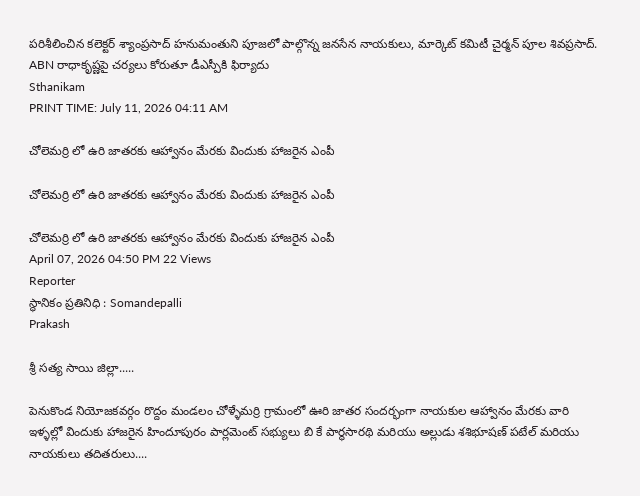పరిశీలించిన కలెక్టర్ శ్యాంప్రసాద్ హనుమంతుని పూజలో పాల్గొన్న జనసేన నాయకులు, మార్కెట్ కమిటీ చైర్మన్ పూల శివప్రసాద్. ABN రాధాకృష్ణపై చర్యలు కోరుతూ డీఎస్పీకి ఫిర్యాదు
Sthanikam
PRINT TIME: July 11, 2026 04:11 AM

చోలెమర్రి లో ఉరి జాతరకు ఆహ్వానం మేరకు విందుకు హాజరైన ఎంపీ

చోలెమర్రి లో ఉరి జాతరకు ఆహ్వానం మేరకు విందుకు హాజరైన ఎంపీ

చోలెమర్రి లో ఉరి జాతరకు ఆహ్వానం మేరకు విందుకు హాజరైన ఎంపీ
April 07, 2026 04:50 PM 22 Views
Reporter
స్థానికం ప్రతినిధి : Somandepalli
Prakash

శ్రీ సత్య సాయి జిల్లా.....

పెనుకొండ నియోజకవర్గం రొద్దం మండలం చోళ్ళేమర్రి గ్రామంలో ఊరి జాతర సందర్భంగా నాయకుల ఆహ్వానం మేరకు వారి ఇళ్ళల్లో విందుకు హాజరైన హిందూపురం పార్లమెంట్ సభ్యులు బి కే పార్థసారథి మరియు అల్లుడు శశిభూషణ్ పటేల్ మరియు నాయకులు తదితరులు....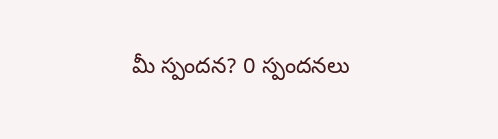మీ స్పందన? 0 స్పందనలు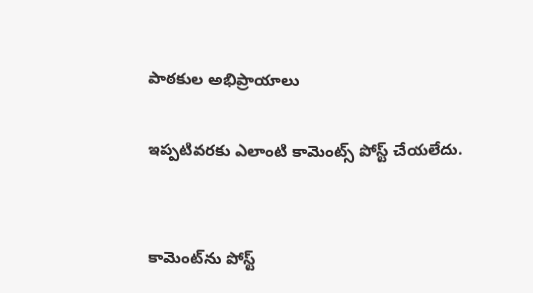పాఠకుల అభిప్రాయాలు

ఇప్పటివరకు ఎలాంటి కామెంట్స్ పోస్ట్ చేయలేదు.


కామెంట్‌ను పోస్ట్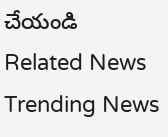చేయండి
Related News
Trending News